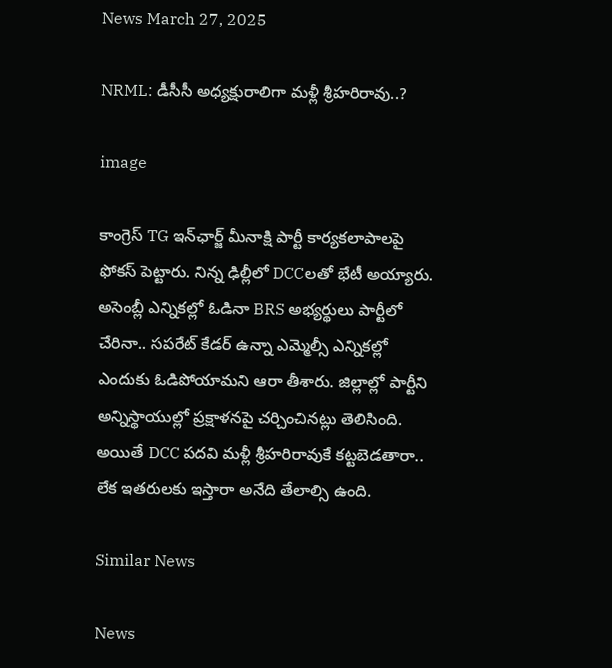News March 27, 2025

NRML: డీసీసీ అధ్యక్షురాలిగా మళ్లీ శ్రీహరిరావు..?

image

కాంగ్రెస్ TG ఇన్‌ఛార్జ్‌ మీనాక్షి పార్టీ కార్యకలాపాలపై ఫోకస్ పెట్టారు. నిన్న ఢిల్లీలో DCCలతో భేటీ అయ్యారు. అసెంబ్లీ ఎన్నికల్లో ఓడినా BRS అభ్యర్థులు పార్టీలో చేరినా.. సపరేట్ కేడర్ ఉన్నా ఎమ్మెల్సీ ఎన్నికల్లో ఎందుకు ఓడిపోయామని ఆరా తీశారు. జిల్లాల్లో పార్టీని అన్నిస్థాయుల్లో ప్రక్షాళనపై చర్చించినట్లు తెలిసింది. అయితే DCC పదవి మళ్లీ శ్రీహరిరావుకే కట్టబెడతారా.. లేక ఇతరులకు ఇస్తారా అనేది తేలాల్సి ఉంది.

Similar News

News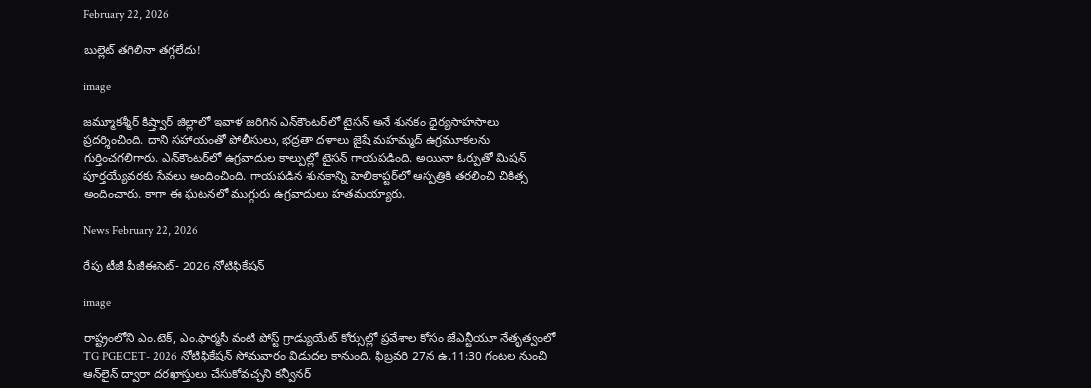February 22, 2026

బుల్లెట్ తగిలినా తగ్గలేదు!

image

జమ్మూకశ్మీర్ కిష్త్వార్ జిల్లాలో ఇవాళ జరిగిన ఎన్‌కౌంటర్‌లో టైసన్ అనే శునకం ధైర్యసాహసాలు ప్రదర్శించింది. దాని సహాయంతో పోలీసులు, భద్రతా దళాలు జైషే మహమ్మద్ ఉగ్రమూకలను గుర్తించగలిగారు. ఎన్‌కౌంటర్‌లో ఉగ్రవాదుల కాల్పుల్లో టైసన్ గాయపడింది. అయినా ఓర్పుతో మిషన్ పూర్తయ్యేవరకు సేవలు అందించింది. గాయపడిన శునకాన్ని హెలికాప్టర్‌లో ఆస్పత్రికి తరలించి చికిత్స అందించారు. కాగా ఈ ఘటనలో ముగ్గురు ఉగ్రవాదులు హతమయ్యారు.

News February 22, 2026

రేపు టీజీ పీజీఈసెట్- 2026 నోటిఫికేషన్

image

రాష్ట్రంలోని ఎం.టెక్, ఎం.ఫార్మసీ వంటి పోస్ట్ గ్రాడ్యుయేట్ కోర్సుల్లో ప్రవేశాల కోసం జేఎన్టీయూ నేతృత్వంలో TG PGECET- 2026 నోటిఫికేషన్ సోమవారం విడుదల కానుంది. ఫిబ్రవరి 27న ఉ.11:30 గంటల నుంచి ఆన్‌లైన్ ద్వారా దరఖాస్తులు చేసుకోవచ్చని కన్వీనర్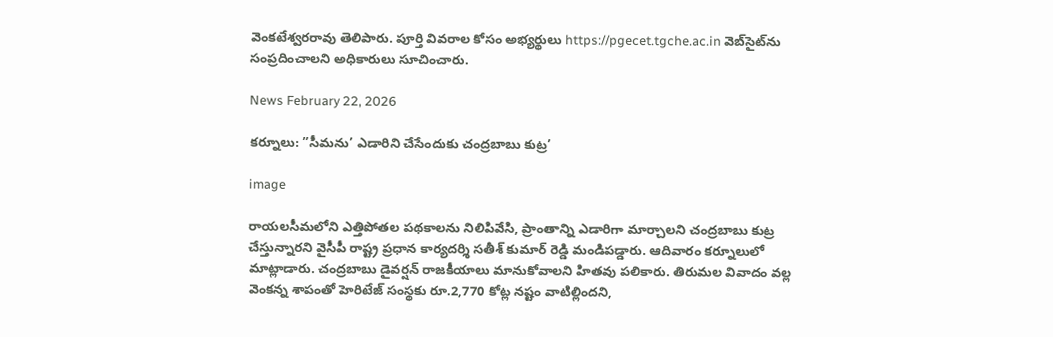వెంకటేశ్వరరావు తెలిపారు. పూర్తి వివరాల కోసం అభ్యర్థులు https://pgecet.tgche.ac.in వెబ్‌సైట్‌ను సంప్రదించాలని అధికారులు సూచించారు.

News February 22, 2026

కర్నూలు: ”సీమను’ ఎడారిని చేసేందుకు చంద్రబాబు కుట్ర’

image

రాయలసీమలోని ఎత్తిపోతల పథకాలను నిలిపివేసి, ప్రాంతాన్ని ఎడారిగా మార్చాలని చంద్రబాబు కుట్ర చేస్తున్నారని వైసీపీ రాష్ట్ర ప్రధాన కార్యదర్శి సతీశ్ కుమార్ రెడ్డి మండిపడ్డారు. ఆదివారం కర్నూలులో మాట్లాడారు. చంద్రబాబు డైవర్షన్ రాజకీయాలు మానుకోవాలని హితవు పలికారు. తిరుమల వివాదం వల్ల వెంకన్న శాపంతో హెరిటేజ్ సంస్థకు రూ.2,770 కోట్ల నష్టం వాటిల్లిందని,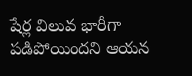షేర్ల విలువ భారీగా పడిపోయిందని ఆయన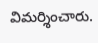విమర్శించారు.